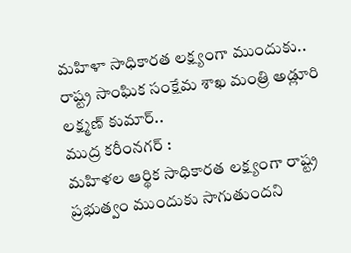మహిళా సాధికారత లక్ష్యంగా ముందుకు.. రాష్ట్ర సాంఘిక సంక్షేమ శాఖ మంత్రి అడ్లూరి లక్ష్మణ్ కుమార్..
ముద్ర కరీంనగర్ :
మహిళల ఆర్థిక సాధికారత లక్ష్యంగా రాష్ట్ర ప్రభుత్వం ముందుకు సాగుతుందని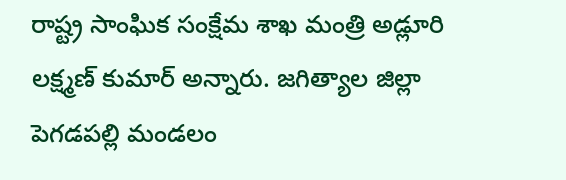రాష్ట్ర సాంఘిక సంక్షేమ శాఖ మంత్రి అడ్లూరి లక్ష్మణ్ కుమార్ అన్నారు. జగిత్యాల జిల్లా పెగడపల్లి మండలం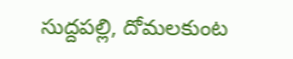సుద్దపల్లి, దోమలకుంట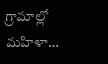గ్రామాల్లో మహిళా…